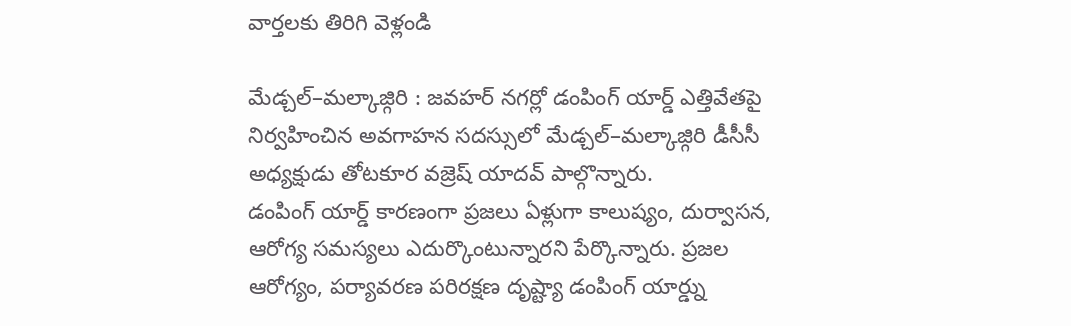వార్తలకు తిరిగి వెళ్లండి

మేడ్చల్–మల్కాజ్గిరి : జవహర్ నగర్లో డంపింగ్ యార్డ్ ఎత్తివేతపై నిర్వహించిన అవగాహన సదస్సులో మేడ్చల్–మల్కాజ్గిరి డీసీసీ అధ్యక్షుడు తోటకూర వజ్రెష్ యాదవ్ పాల్గొన్నారు.
డంపింగ్ యార్డ్ కారణంగా ప్రజలు ఏళ్లుగా కాలుష్యం, దుర్వాసన, ఆరోగ్య సమస్యలు ఎదుర్కొంటున్నారని పేర్కొన్నారు. ప్రజల ఆరోగ్యం, పర్యావరణ పరిరక్షణ దృష్ట్యా డంపింగ్ యార్డ్ను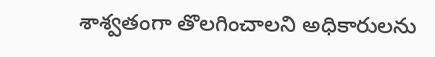శాశ్వతంగా తొలగించాలని అధికారులను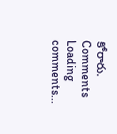కోరారు.
Comments
Loading comments...